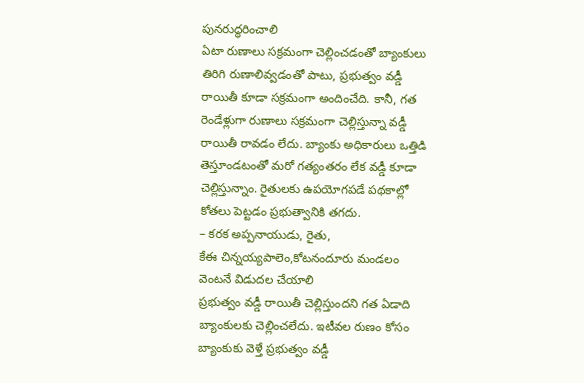పునరుద్ధరించాలి
ఏటా రుణాలు సక్రమంగా చెల్లించడంతో బ్యాంకులు తిరిగి రుణాలివ్వడంతో పాటు, ప్రభుత్వం వడ్డీ రాయితీ కూడా సక్రమంగా అందించేది. కానీ, గత రెండేళ్లుగా రుణాలు సక్రమంగా చెల్లిస్తున్నా వడ్డీ రాయితీ రావడం లేదు. బ్యాంకు అధికారులు ఒత్తిడి తెస్తూండటంతో మరో గత్యంతరం లేక వడ్డీ కూడా చెల్లిస్తున్నాం. రైతులకు ఉపయోగపడే పథకాల్లో కోతలు పెట్టడం ప్రభుత్వానికి తగదు.
– కరక అప్పనాయుడు, రైతు,
కేఈ చిన్నయ్యపాలెం,కోటనందూరు మండలం
వెంటనే విడుదల చేయాలి
ప్రభుత్వం వడ్డీ రాయితీ చెల్లిస్తుందని గత ఏడాది బ్యాంకులకు చెల్లించలేదు. ఇటీవల రుణం కోసం బ్యాంకుకు వెళ్తే ప్రభుత్వం వడ్డీ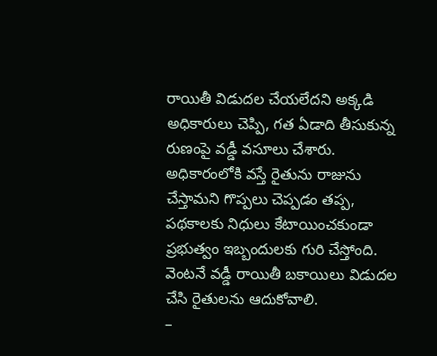రాయితీ విడుదల చేయలేదని అక్కడి అధికారులు చెప్పి, గత ఏడాది తీసుకున్న రుణంపై వడ్డీ వసూలు చేశారు. అధికారంలోకి వస్తే రైతును రాజును చేస్తామని గొప్పలు చెప్పడం తప్ప, పథకాలకు నిధులు కేటాయించకుండా ప్రభుత్వం ఇబ్బందులకు గురి చేస్తోంది. వెంటనే వడ్డీ రాయితీ బకాయిలు విడుదల చేసి రైతులను ఆదుకోవాలి.
–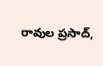రావుల ప్రసాద్,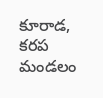కూరాడ, కరప మండలం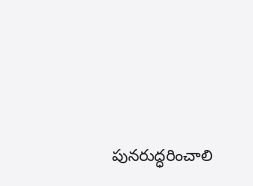పునరుద్ధరించాలి